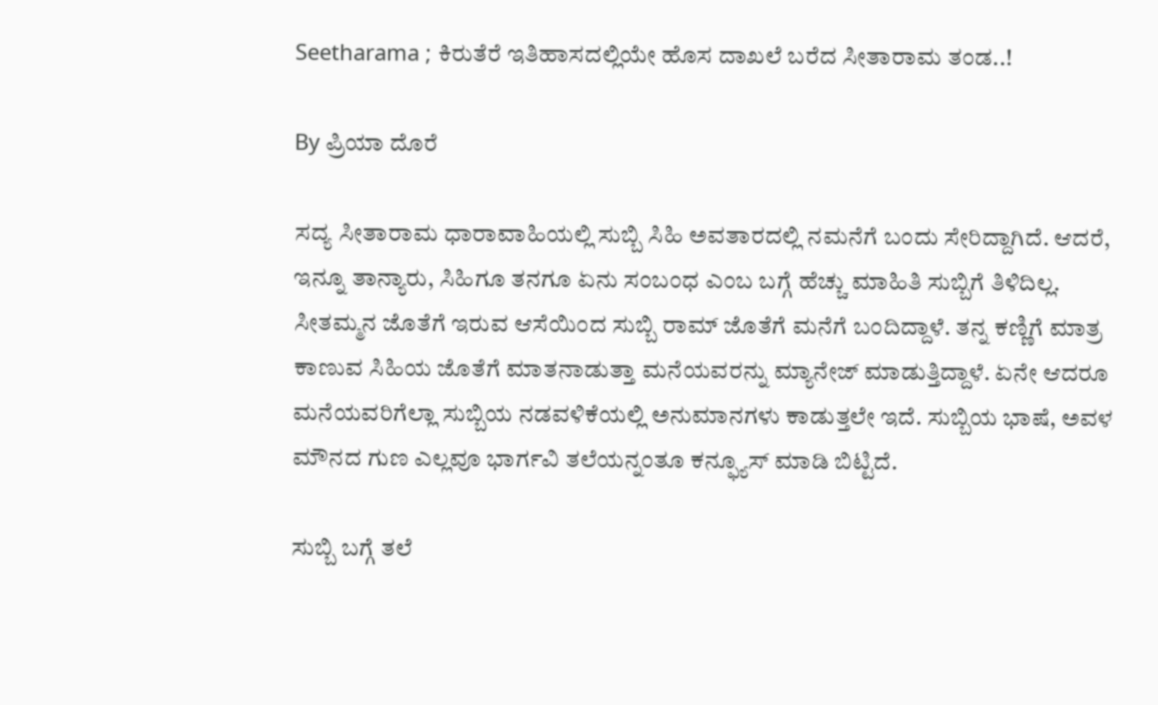Seetharama ; ಕಿರುತೆರೆ ಇತಿಹಾಸದಲ್ಲಿಯೇ ಹೊಸ ದಾಖಲೆ ಬರೆದ ಸೀತಾರಾಮ ತಂಡ..!

By ಪ್ರಿಯಾ ದೊರೆ

ಸದ್ಯ ಸೀತಾರಾಮ ಧಾರಾವಾಹಿಯಲ್ಲಿ ಸುಬ್ಬಿ ಸಿಹಿ ಅವತಾರದಲ್ಲಿ ನಮನೆಗೆ ಬಂದು ಸೇರಿದ್ದಾಗಿದೆ. ಆದರೆ, ಇನ್ನೂ ತಾನ್ಯಾರು, ಸಿಹಿಗೂ ತನಗೂ ಏನು ಸಂಬಂಧ ಎಂಬ ಬಗ್ಗೆ ಹೆಚ್ಚು ಮಾಹಿತಿ ಸುಬ್ಬಿಗೆ ತಿಳಿದಿಲ್ಲ. ಸೀತಮ್ಮನ ಜೊತೆಗೆ ಇರುವ ಆಸೆಯಿಂದ ಸುಬ್ಬಿ ರಾಮ್ ಜೊತೆಗೆ ಮನೆಗೆ ಬಂದಿದ್ದಾಳೆ. ತನ್ನ ಕಣ್ಣಿಗೆ ಮಾತ್ರ ಕಾಣುವ ಸಿಹಿಯ ಜೊತೆಗೆ ಮಾತನಾಡುತ್ತಾ ಮನೆಯವರನ್ನು ಮ್ಯಾನೇಜ್ ಮಾಡುತ್ತಿದ್ದಾಳೆ. ಏನೇ ಆದರೂ ಮನೆಯವರಿಗೆಲ್ಲಾ ಸುಬ್ಬಿಯ ನಡವಳಿಕೆಯಲ್ಲಿ ಅನುಮಾನಗಳು ಕಾಡುತ್ತಲೇ ಇದೆ. ಸುಬ್ಬಿಯ ಭಾಷೆ, ಅವಳ ಮೌನದ ಗುಣ ಎಲ್ಲವೂ ಭಾರ್ಗವಿ ತಲೆಯನ್ನಂತೂ ಕನ್ಫ್ಯೂಸ್ ಮಾಡಿ ಬಿಟ್ಟಿದೆ.

ಸುಬ್ಬಿ ಬಗ್ಗೆ ತಲೆ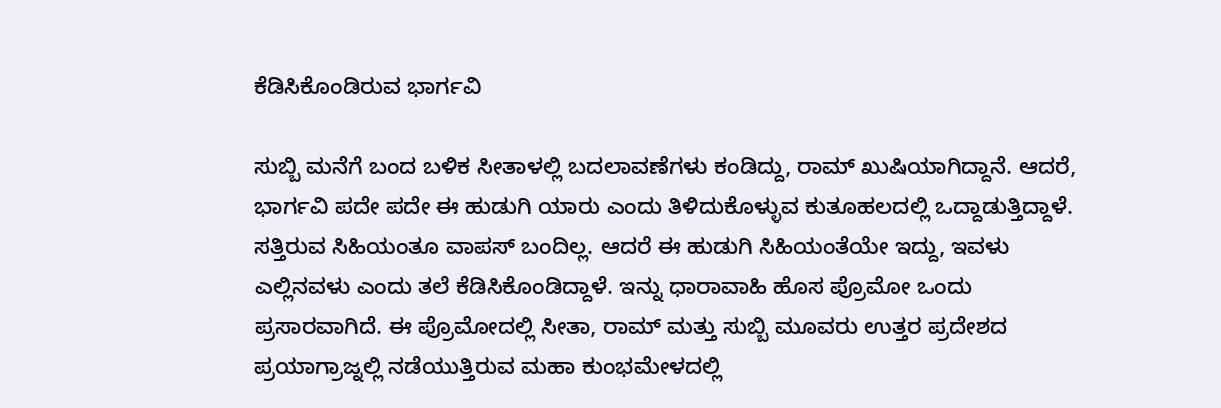ಕೆಡಿಸಿಕೊಂಡಿರುವ ಭಾರ್ಗವಿ

ಸುಬ್ಬಿ ಮನೆಗೆ ಬಂದ ಬಳಿಕ ಸೀತಾಳಲ್ಲಿ ಬದಲಾವಣೆಗಳು ಕಂಡಿದ್ದು, ರಾಮ್ ಖುಷಿಯಾಗಿದ್ದಾನೆ. ಆದರೆ, ಭಾರ್ಗವಿ ಪದೇ ಪದೇ ಈ ಹುಡುಗಿ ಯಾರು ಎಂದು ತಿಳಿದುಕೊಳ್ಳುವ ಕುತೂಹಲದಲ್ಲಿ ಒದ್ದಾಡುತ್ತಿದ್ದಾಳೆ. ಸತ್ತಿರುವ ಸಿಹಿಯಂತೂ ವಾಪಸ್ ಬಂದಿಲ್ಲ. ಆದರೆ ಈ ಹುಡುಗಿ ಸಿಹಿಯಂತೆಯೇ ಇದ್ದು, ಇವಳು ಎಲ್ಲಿನವಳು ಎಂದು ತಲೆ ಕೆಡಿಸಿಕೊಂಡಿದ್ದಾಳೆ. ಇನ್ನು ಧಾರಾವಾಹಿ ಹೊಸ ಪ್ರೊಮೋ ಒಂದು ಪ್ರಸಾರವಾಗಿದೆ. ಈ ಪ್ರೊಮೋದಲ್ಲಿ ಸೀತಾ, ರಾಮ್ ಮತ್ತು ಸುಬ್ಬಿ ಮೂವರು ಉತ್ತರ ಪ್ರದೇಶದ ಪ್ರಯಾಗ್ರಾಜ್ನಲ್ಲಿ ನಡೆಯುತ್ತಿರುವ ಮಹಾ ಕುಂಭಮೇಳದಲ್ಲಿ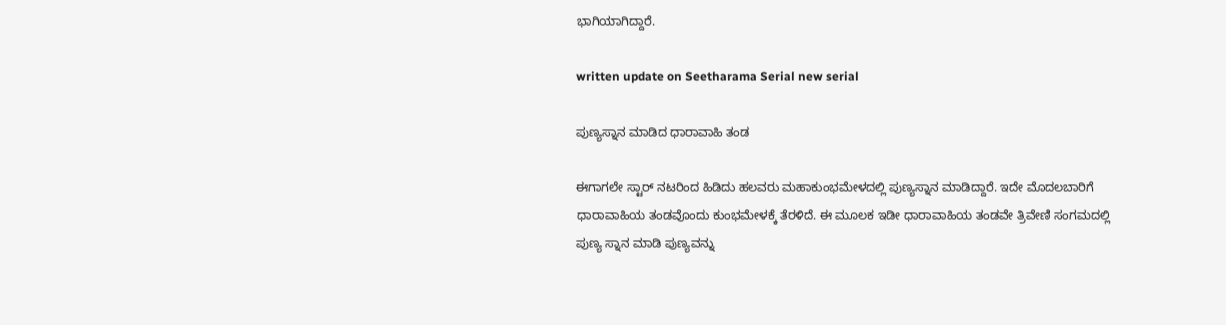ಭಾಗಿಯಾಗಿದ್ದಾರೆ.

written update on Seetharama Serial new serial

ಪುಣ್ಯಸ್ನಾನ ಮಾಡಿದ ಧಾರಾವಾಹಿ ತಂಡ

ಈಗಾಗಲೇ ಸ್ಟಾರ್ ನಟರಿಂದ ಹಿಡಿದು ಹಲವರು ಮಹಾಕುಂಭಮೇಳದಲ್ಲಿ ಪುಣ್ಯಸ್ನಾನ ಮಾಡಿದ್ದಾರೆ. ಇದೇ ಮೊದಲಬಾರಿಗೆ ಧಾರಾವಾಹಿಯ ತಂಡವೊಂದು ಕುಂಭಮೇಳಕ್ಕೆ ತೆರಳಿದೆ. ಈ ಮೂಲಕ ಇಡೀ ಧಾರಾವಾಹಿಯ ತಂಡವೇ ತ್ರಿವೇಣಿ ಸಂಗಮದಲ್ಲಿ ಪುಣ್ಯ ಸ್ನಾನ ಮಾಡಿ ಪುಣ್ಯವನ್ನು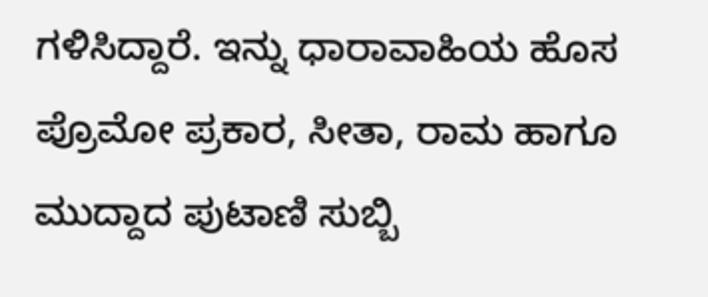ಗಳಿಸಿದ್ದಾರೆ. ಇನ್ನು ಧಾರಾವಾಹಿಯ ಹೊಸ ಪ್ರೊಮೋ ಪ್ರಕಾರ, ಸೀತಾ, ರಾಮ ಹಾಗೂ ಮುದ್ದಾದ ಪುಟಾಣಿ ಸುಬ್ಬಿ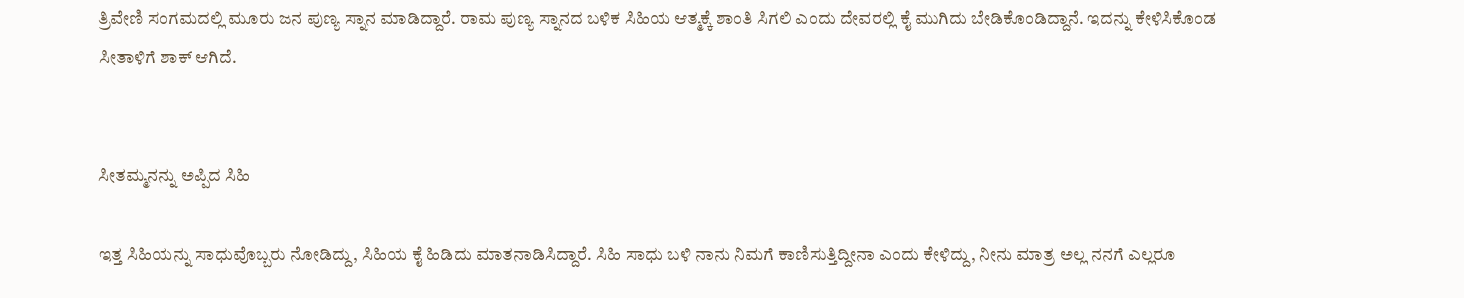ತ್ರಿವೇಣಿ ಸಂಗಮದಲ್ಲಿ ಮೂರು ಜನ ಪುಣ್ಯ ಸ್ನಾನ ಮಾಡಿದ್ದಾರೆ. ರಾಮ ಪುಣ್ಯ ಸ್ನಾನದ ಬಳಿಕ ಸಿಹಿಯ ಆತ್ಮಕ್ಕೆ ಶಾಂತಿ ಸಿಗಲಿ ಎಂದು ದೇವರಲ್ಲಿ ಕೈ ಮುಗಿದು ಬೇಡಿಕೊಂಡಿದ್ದಾನೆ. ಇದನ್ನು ಕೇಳಿಸಿಕೊಂಡ ಸೀತಾಳಿಗೆ ಶಾಕ್ ಆಗಿದೆ.


ಸೀತಮ್ಮನನ್ನು ಅಪ್ಪಿದ ಸಿಹಿ

ಇತ್ತ ಸಿಹಿಯನ್ನು ಸಾಧುವೊಬ್ಬರು ನೋಡಿದ್ದು, ಸಿಹಿಯ ಕೈ ಹಿಡಿದು ಮಾತನಾಡಿಸಿದ್ದಾರೆ. ಸಿಹಿ ಸಾಧು ಬಳಿ ನಾನು ನಿಮಗೆ ಕಾಣಿಸುತ್ತಿದ್ದೀನಾ ಎಂದು ಕೇಳಿದ್ದು, ನೀನು ಮಾತ್ರ ಅಲ್ಲ ನನಗೆ ಎಲ್ಲರೂ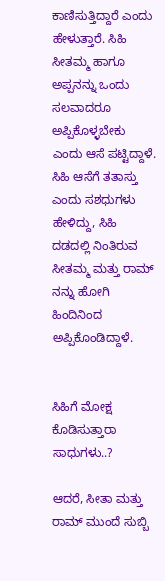ಕಾಣಿಸುತ್ತಿದ್ದಾರೆ ಎಂದು ಹೇಳುತ್ತಾರೆ. ಸಿಹಿ ಸೀತಮ್ಮ ಹಾಗೂ ಅಪ್ಪನನ್ನು ಒಂದು ಸಲವಾದರೂ ಅಪ್ಪಿಕೊಳ್ಳಬೇಕು ಎಂದು ಆಸೆ ಪಟ್ಟಿದ್ದಾಳೆ. ಸಿಹಿ ಆಸೆಗೆ ತತಾಸ್ತು ಎಂದು ಸಶಧುಗಳು ಹೇಳಿದ್ದು, ಸಿಹಿ ದಡದಲ್ಲಿ ನಿಂತಿರುವ ಸೀತಮ್ಮ ಮತ್ತು ರಾಮ್ ನನ್ನು ಹೋಗಿ ಹಿಂದಿನಿಂದ ಅಪ್ಪಿಕೊಂಡಿದ್ದಾಳೆ.


ಸಿಹಿಗೆ ಮೋಕ್ಷ ಕೊಡಿಸುತ್ತಾರಾ ಸಾಧುಗಳು..?

ಆದರೆ, ಸೀತಾ ಮತ್ತು ರಾಮ್ ಮುಂದೆ ಸುಬ್ಬಿ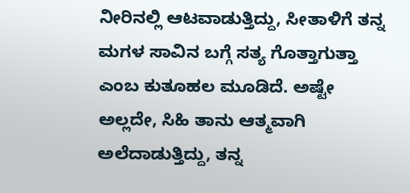ನೀರಿನಲ್ಲಿ ಆಟವಾಡುತ್ತಿದ್ದು, ಸೀತಾಳಿಗೆ ತನ್ನ ಮಗಳ ಸಾವಿನ ಬಗ್ಗೆ ಸತ್ಯ ಗೊತ್ತಾಗುತ್ತಾ ಎಂಬ ಕುತೂಹಲ ಮೂಡಿದೆ. ಅಷ್ಟೇ ಅಲ್ಲದೇ, ಸಿಹಿ ತಾನು ಆತ್ಮವಾಗಿ ಅಲೆದಾಡುತ್ತಿದ್ದು, ತನ್ನ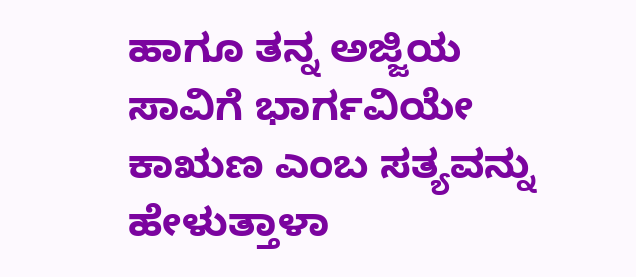ಹಾಗೂ ತನ್ನ ಅಜ್ಜಿಯ ಸಾವಿಗೆ ಭಾರ್ಗವಿಯೇ ಕಾಋಣ ಎಂಬ ಸತ್ಯವನ್ನು ಹೇಳುತ್ತಾಳಾ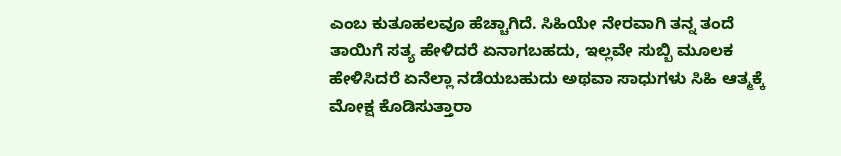ಎಂಬ ಕುತೂಹಲವೂ ಹೆಚ್ಚಾಗಿದೆ. ಸಿಹಿಯೇ ನೇರವಾಗಿ ತನ್ನ ತಂದೆ ತಾಯಿಗೆ ಸತ್ಯ ಹೇಳಿದರೆ ಏನಾಗಬಹದು, ಇಲ್ಲವೇ ಸುಬ್ಬಿ ಮೂಲಕ ಹೇಳಿಸಿದರೆ ಏನೆಲ್ಲಾ ನಡೆಯಬಹುದು ಅಥವಾ ಸಾಧುಗಳು ಸಿಹಿ ಆತ್ಮಕ್ಕೆ ಮೋಕ್ಷ ಕೊಡಿಸುತ್ತಾರಾ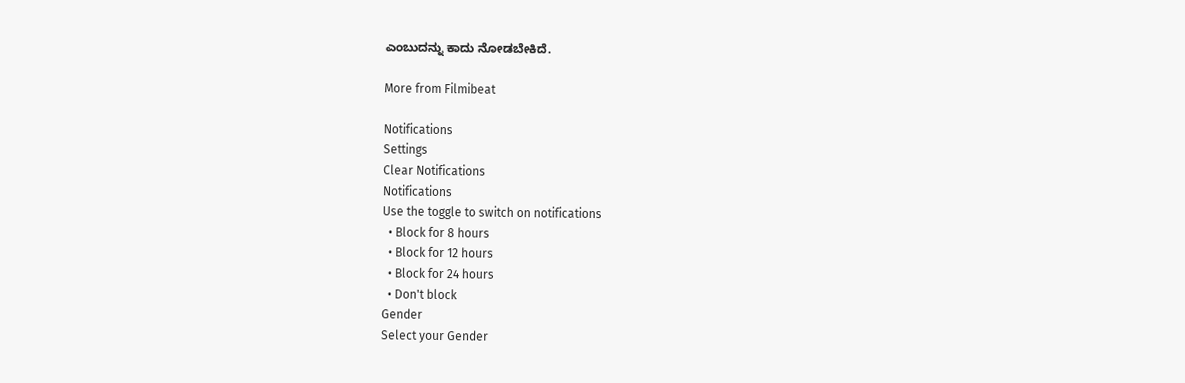ಎಂಬುದನ್ನು ಕಾದು ನೋಡಬೇಕಿದೆ.

More from Filmibeat

Notifications
Settings
Clear Notifications
Notifications
Use the toggle to switch on notifications
  • Block for 8 hours
  • Block for 12 hours
  • Block for 24 hours
  • Don't block
Gender
Select your Gender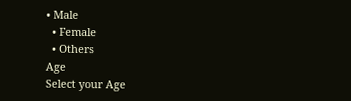• Male
  • Female
  • Others
Age
Select your Age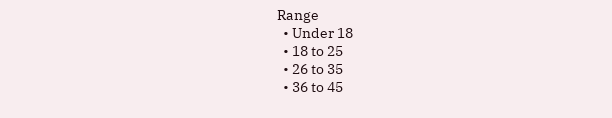Range
  • Under 18
  • 18 to 25
  • 26 to 35
  • 36 to 45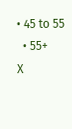• 45 to 55
  • 55+
X